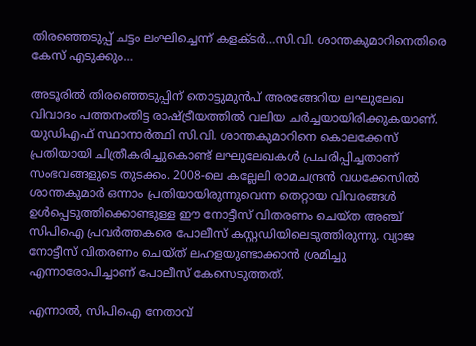തിരഞ്ഞെടുപ്പ് ചട്ടം ലംഘിച്ചെന്ന് കളക്ടർ…സി.വി. ശാന്തകുമാറിനെതിരെ കേസ് എടുക്കും…

അടൂരിൽ തിരഞ്ഞെടുപ്പിന് തൊട്ടുമുൻപ് അരങ്ങേറിയ ലഘുലേഖ വിവാദം പത്തനംതിട്ട രാഷ്ട്രീയത്തിൽ വലിയ ചർച്ചയായിരിക്കുകയാണ്. യുഡിഎഫ് സ്ഥാനാർത്ഥി സി.വി. ശാന്തകുമാറിനെ കൊലക്കേസ് പ്രതിയായി ചിത്രീകരിച്ചുകൊണ്ട് ലഘുലേഖകൾ പ്രചരിപ്പിച്ചതാണ് സംഭവങ്ങളുടെ തുടക്കം. 2008-ലെ കല്ലേലി രാമചന്ദ്രൻ വധക്കേസിൽ ശാന്തകുമാർ ഒന്നാം പ്രതിയായിരുന്നുവെന്ന തെറ്റായ വിവരങ്ങൾ ഉൾപ്പെടുത്തിക്കൊണ്ടുള്ള ഈ നോട്ടീസ് വിതരണം ചെയ്ത അഞ്ച് സിപിഐ പ്രവർത്തകരെ പോലീസ് കസ്റ്റഡിയിലെടുത്തിരുന്നു. വ്യാജ നോട്ടീസ് വിതരണം ചെയ്ത് ലഹളയുണ്ടാക്കാൻ ശ്രമിച്ചു എന്നാരോപിച്ചാണ് പോലീസ് കേസെടുത്തത്.

എന്നാൽ, സിപിഐ നേതാവ്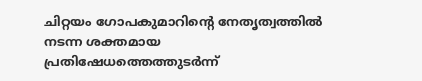ചിറ്റയം ഗോപകുമാറിന്റെ നേതൃത്വത്തിൽ നടന്ന ശക്തമായ പ്രതിഷേധത്തെത്തുടർന്ന്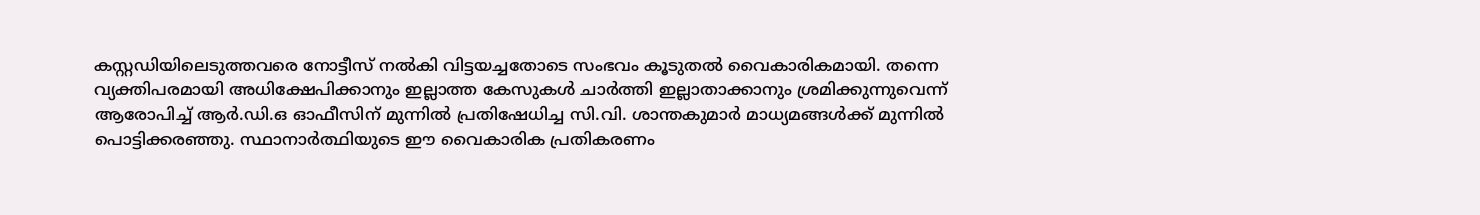കസ്റ്റഡിയിലെടുത്തവരെ നോട്ടീസ് നൽകി വിട്ടയച്ചതോടെ സംഭവം കൂടുതൽ വൈകാരികമായി. തന്നെ വ്യക്തിപരമായി അധിക്ഷേപിക്കാനും ഇല്ലാത്ത കേസുകൾ ചാർത്തി ഇല്ലാതാക്കാനും ശ്രമിക്കുന്നുവെന്ന് ആരോപിച്ച് ആർ.ഡി.ഒ ഓഫീസിന് മുന്നിൽ പ്രതിഷേധിച്ച സി.വി. ശാന്തകുമാർ മാധ്യമങ്ങൾക്ക് മുന്നിൽ പൊട്ടിക്കരഞ്ഞു. സ്ഥാനാർത്ഥിയുടെ ഈ വൈകാരിക പ്രതികരണം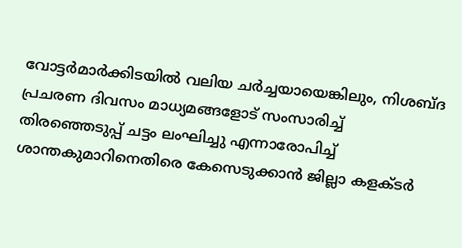വോട്ടർമാർക്കിടയിൽ വലിയ ചർച്ചയായെങ്കിലും, നിശബ്ദ പ്രചരണ ദിവസം മാധ്യമങ്ങളോട് സംസാരിച്ച് തിരഞ്ഞെടുപ്പ് ചട്ടം ലംഘിച്ചു എന്നാരോപിച്ച് ശാന്തകുമാറിനെതിരെ കേസെടുക്കാൻ ജില്ലാ കളക്ടർ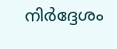നിർദ്ദേശം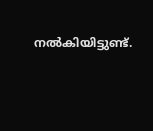നൽകിയിട്ടുണ്ട്.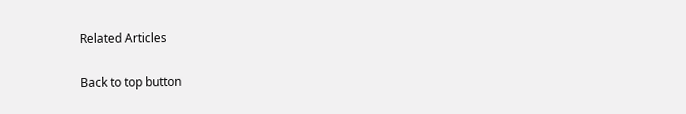Related Articles

Back to top button